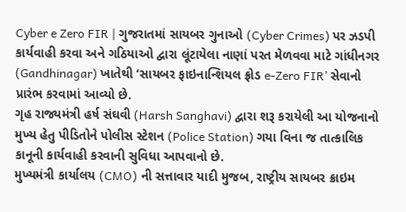Cyber e Zero FIR | ગુજરાતમાં સાયબર ગુનાઓ (Cyber Crimes) પર ઝડપી કાર્યવાહી કરવા અને ગઠિયાઓ દ્વારા લૂંટાયેલા નાણાં પરત મેળવવા માટે ગાંધીનગર (Gandhinagar) ખાતેથી ‘સાયબર ફાઇનાન્શિયલ ફ્રોડ e-Zero FIR’ સેવાનો પ્રારંભ કરવામાં આવ્યો છે.
ગૃહ રાજ્યમંત્રી હર્ષ સંઘવી (Harsh Sanghavi) દ્વારા શરૂ કરાયેલી આ યોજનાનો મુખ્ય હેતુ પીડિતોને પોલીસ સ્ટેશન (Police Station) ગયા વિના જ તાત્કાલિક કાનૂની કાર્યવાહી કરવાની સુવિધા આપવાનો છે.
મુખ્યમંત્રી કાર્યાલય (CMO) ની સત્તાવાર યાદી મુજબ, રાષ્ટ્રીય સાયબર ક્રાઇમ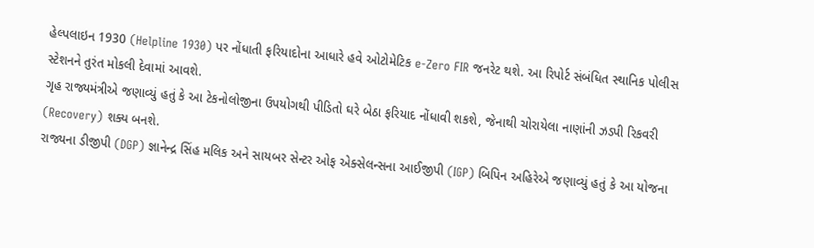હેલ્પલાઇન 1930 (Helpline 1930) પર નોંધાતી ફરિયાદોના આધારે હવે ઓટોમેટિક e-Zero FIR જનરેટ થશે. આ રિપોર્ટ સંબંધિત સ્થાનિક પોલીસ સ્ટેશનને તુરંત મોકલી દેવામાં આવશે.
ગૃહ રાજ્યમંત્રીએ જણાવ્યું હતું કે આ ટેકનોલોજીના ઉપયોગથી પીડિતો ઘરે બેઠા ફરિયાદ નોંધાવી શકશે, જેનાથી ચોરાયેલા નાણાંની ઝડપી રિકવરી (Recovery) શક્ય બનશે.
રાજ્યના ડીજીપી (DGP) જ્ઞાનેન્દ્ર સિંહ મલિક અને સાયબર સેન્ટર ઓફ એક્સેલન્સના આઈજીપી (IGP) બિપિન અહિરેએ જણાવ્યું હતું કે આ યોજના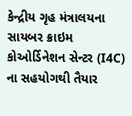કેન્દ્રીય ગૃહ મંત્રાલયના સાયબર ક્રાઇમ કોઓર્ડિનેશન સેન્ટર (I4C) ના સહયોગથી તૈયાર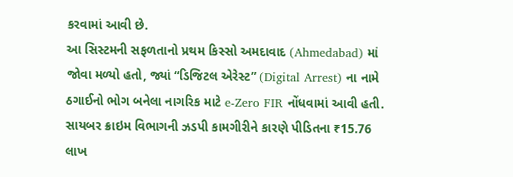કરવામાં આવી છે.
આ સિસ્ટમની સફળતાનો પ્રથમ કિસ્સો અમદાવાદ (Ahmedabad) માં જોવા મળ્યો હતો, જ્યાં “ડિજિટલ એરેસ્ટ” (Digital Arrest) ના નામે ઠગાઈનો ભોગ બનેલા નાગરિક માટે e-Zero FIR નોંધવામાં આવી હતી. સાયબર ક્રાઇમ વિભાગની ઝડપી કામગીરીને કારણે પીડિતના ₹15.76 લાખ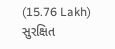(15.76 Lakh) સુરક્ષિત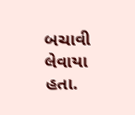બચાવી લેવાયા હતા.